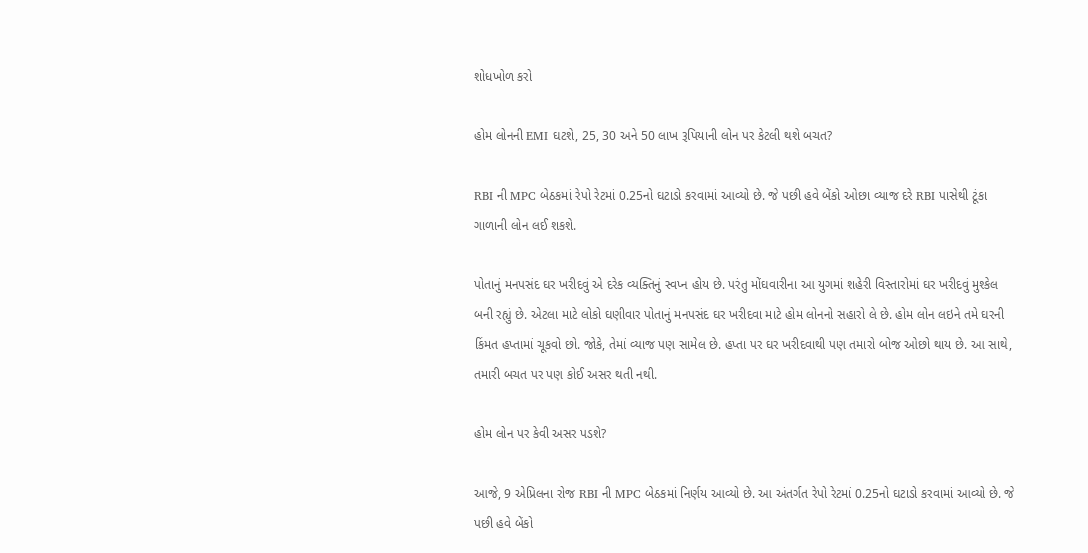શોધખોળ કરો

હોમ લોનની EMI ઘટશે, 25, 30 અને 50 લાખ રૂપિયાની લોન પર કેટલી થશે બચત?

RBI ની MPC બેઠકમાં રેપો રેટમાં 0.25નો ઘટાડો કરવામાં આવ્યો છે. જે પછી હવે બેંકો ઓછા વ્યાજ દરે RBI પાસેથી ટૂંકા ગાળાની લોન લઈ શકશે.

પોતાનું મનપસંદ ઘર ખરીદવું એ દરેક વ્યક્તિનું સ્વપ્ન હોય છે. પરંતુ મોંઘવારીના આ યુગમાં શહેરી વિસ્તારોમાં ઘર ખરીદવું મુશ્કેલ બની રહ્યું છે. એટલા માટે લોકો ઘણીવાર પોતાનું મનપસંદ ઘર ખરીદવા માટે હોમ લોનનો સહારો લે છે. હોમ લોન લઇને તમે ઘરની કિંમત હપ્તામાં ચૂકવો છો. જોકે, તેમાં વ્યાજ પણ સામેલ છે. હપ્તા પર ઘર ખરીદવાથી પણ તમારો બોજ ઓછો થાય છે. આ સાથે, તમારી બચત પર પણ કોઈ અસર થતી નથી.

હોમ લોન પર કેવી અસર પડશે?

આજે, 9 એપ્રિલના રોજ RBI ની MPC બેઠકમાં નિર્ણય આવ્યો છે. આ અંતર્ગત રેપો રેટમાં 0.25નો ઘટાડો કરવામાં આવ્યો છે. જે પછી હવે બેંકો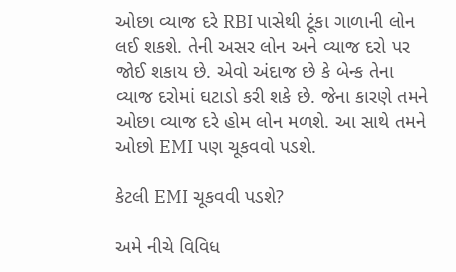ઓછા વ્યાજ દરે RBI પાસેથી ટૂંકા ગાળાની લોન લઈ શકશે. તેની અસર લોન અને વ્યાજ દરો પર જોઈ શકાય છે. એવો અંદાજ છે કે બેન્ક તેના વ્યાજ દરોમાં ઘટાડો કરી શકે છે. જેના કારણે તમને ઓછા વ્યાજ દરે હોમ લોન મળશે. આ સાથે તમને ઓછો EMI પણ ચૂકવવો પડશે.

કેટલી EMI ચૂકવવી પડશે?

અમે નીચે વિવિધ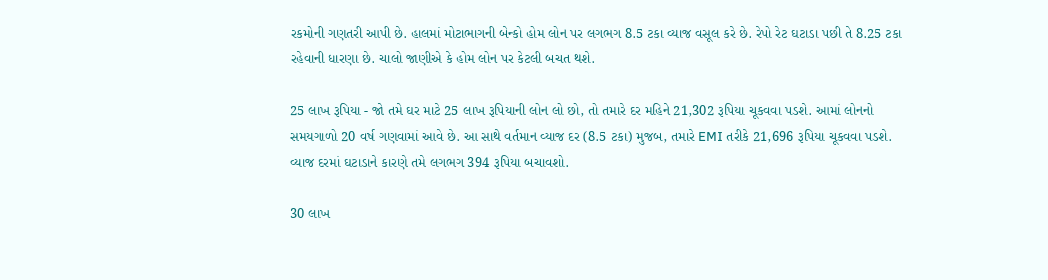રકમોની ગણતરી આપી છે. હાલમાં મોટાભાગની બેન્કો હોમ લોન પર લગભગ 8.5 ટકા વ્યાજ વસૂલ કરે છે. રેપો રેટ ઘટાડા પછી તે 8.25 ટકા રહેવાની ધારણા છે. ચાલો જાણીએ કે હોમ લોન પર કેટલી બચત થશે.

25 લાખ રૂપિયા - જો તમે ઘર માટે 25 લાખ રૂપિયાની લોન લો છો, તો તમારે દર મહિને 21,302 રૂપિયા ચૂકવવા પડશે. આમાં લોનનો સમયગાળો 20 વર્ષ ગણવામાં આવે છે. આ સાથે વર્તમાન વ્યાજ દર (8.5 ટકા) મુજબ, તમારે EMI તરીકે 21,696 રૂપિયા ચૂકવવા પડશે. વ્યાજ દરમાં ઘટાડાને કારણે તમે લગભગ 394 રૂપિયા બચાવશો.

30 લાખ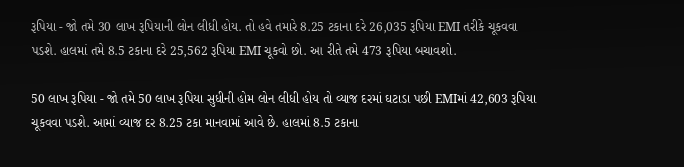રૂપિયા - જો તમે 30 લાખ રૂપિયાની લોન લીધી હોય. તો હવે તમારે 8.25 ટકાના દરે 26,035 રૂપિયા EMI તરીકે ચૂકવવા પડશે. હાલમાં તમે 8.5 ટકાના દરે 25,562 રૂપિયા EMI ચૂકવો છો. આ રીતે તમે 473 રૂપિયા બચાવશો.

50 લાખ રૂપિયા - જો તમે 50 લાખ રૂપિયા સુધીની હોમ લોન લીધી હોય તો વ્યાજ દરમાં ઘટાડા પછી EMIમાં 42,603 રૂપિયા ચૂકવવા પડશે. આમાં વ્યાજ દર 8.25 ટકા માનવામાં આવે છે. હાલમાં 8.5 ટકાના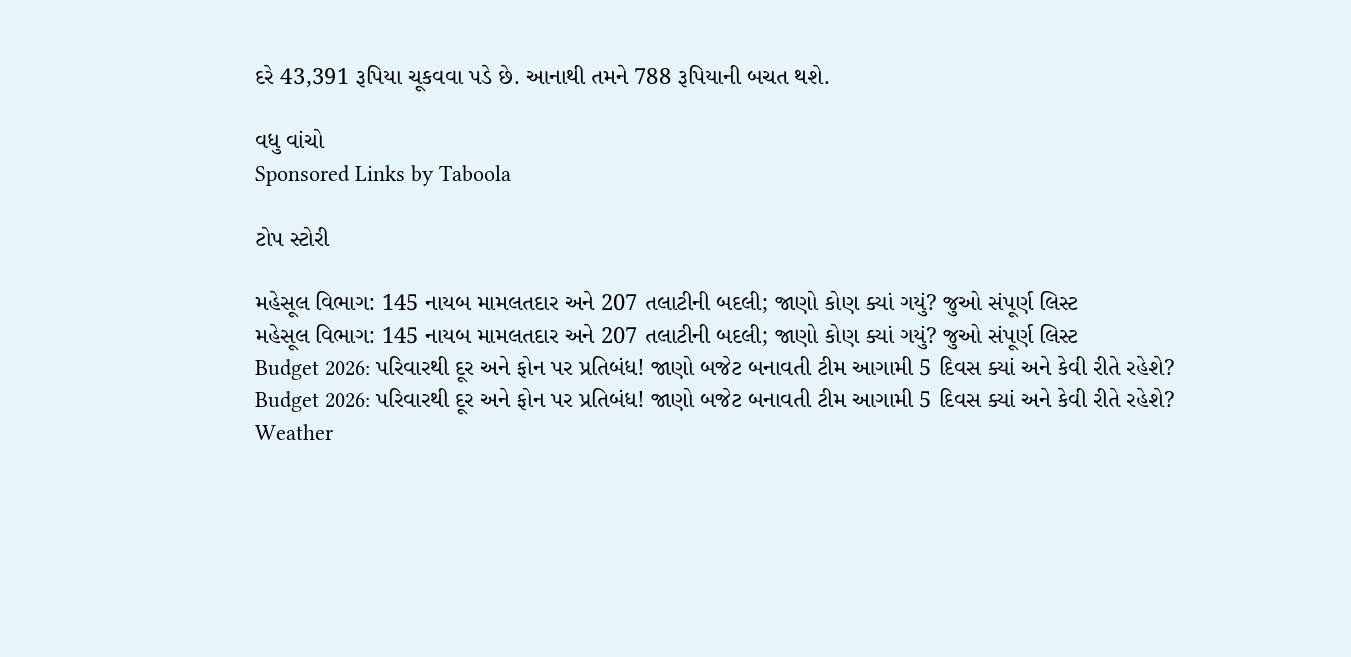દરે 43,391 રૂપિયા ચૂકવવા પડે છે. આનાથી તમને 788 રૂપિયાની બચત થશે.

વધુ વાંચો
Sponsored Links by Taboola

ટોપ સ્ટોરી

મહેસૂલ વિભાગ: 145 નાયબ મામલતદાર અને 207 તલાટીની બદલી; જાણો કોણ ક્યાં ગયું? જુઓ સંપૂર્ણ લિસ્ટ
મહેસૂલ વિભાગ: 145 નાયબ મામલતદાર અને 207 તલાટીની બદલી; જાણો કોણ ક્યાં ગયું? જુઓ સંપૂર્ણ લિસ્ટ
Budget 2026: પરિવારથી દૂર અને ફોન પર પ્રતિબંધ! જાણો બજેટ બનાવતી ટીમ આગામી 5 દિવસ ક્યાં અને કેવી રીતે રહેશે?
Budget 2026: પરિવારથી દૂર અને ફોન પર પ્રતિબંધ! જાણો બજેટ બનાવતી ટીમ આગામી 5 દિવસ ક્યાં અને કેવી રીતે રહેશે?
Weather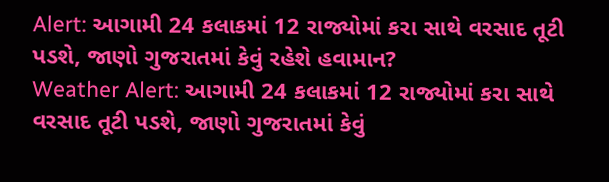Alert: આગામી 24 કલાકમાં 12 રાજ્યોમાં કરા સાથે વરસાદ તૂટી પડશે, જાણો ગુજરાતમાં કેવું રહેશે હવામાન?
Weather Alert: આગામી 24 કલાકમાં 12 રાજ્યોમાં કરા સાથે વરસાદ તૂટી પડશે, જાણો ગુજરાતમાં કેવું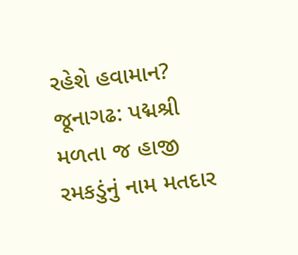રહેશે હવામાન?
જૂનાગઢ: પદ્મશ્રી મળતા જ હાજી રમકડુંનું નામ મતદાર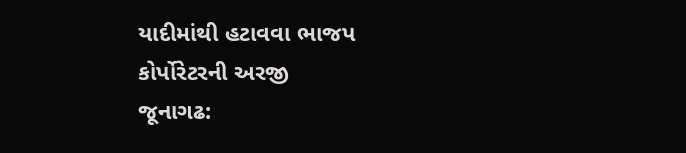યાદીમાંથી હટાવવા ભાજપ કોર્પોરેટરની અરજી
જૂનાગઢ: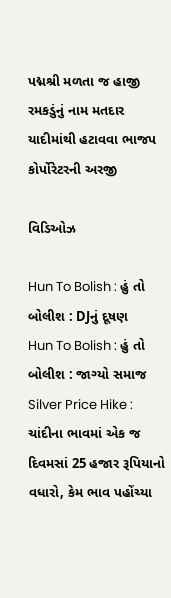પદ્મશ્રી મળતા જ હાજી રમકડુંનું નામ મતદાર યાદીમાંથી હટાવવા ભાજપ કોર્પોરેટરની અરજી

વિડિઓઝ

Hun To Bolish : હું તો બોલીશ : DJનું દૂષણ
Hun To Bolish : હું તો બોલીશ : જાગ્યો સમાજ
Silver Price Hike : ચાંદીના ભાવમાં એક જ દિવમસાં 25 હજાર રૂપિયાનો વધારો, કેમ ભાવ પહોંચ્યા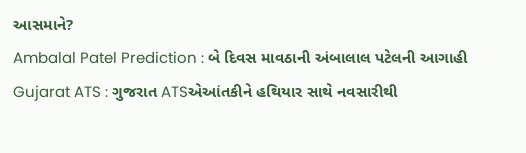આસમાને?
Ambalal Patel Prediction : બે દિવસ માવઠાની અંબાલાલ પટેલની આગાહી
Gujarat ATS : ગુજરાત ATSએઆંતકીને હથિયાર સાથે નવસારીથી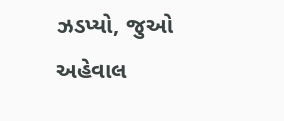ઝડપ્યો, જુઓ અહેવાલ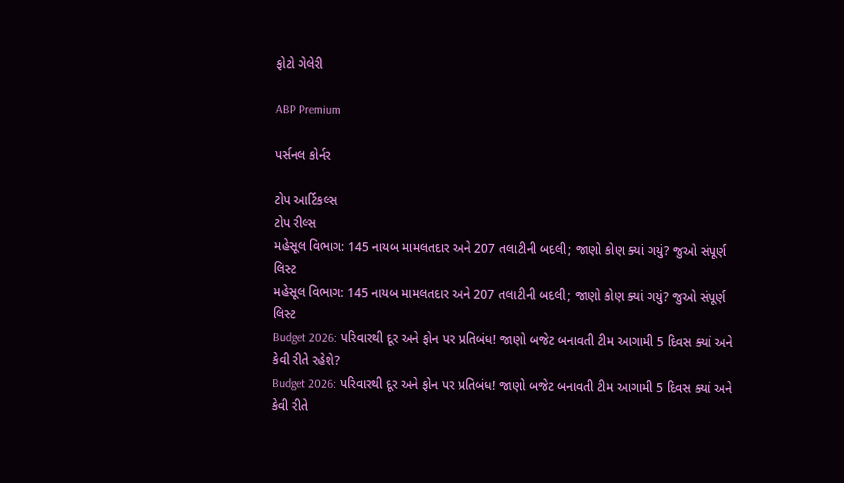ફોટો ગેલેરી

ABP Premium

પર્સનલ કોર્નર

ટોપ આર્ટિકલ્સ
ટોપ રીલ્સ
મહેસૂલ વિભાગ: 145 નાયબ મામલતદાર અને 207 તલાટીની બદલી; જાણો કોણ ક્યાં ગયું? જુઓ સંપૂર્ણ લિસ્ટ
મહેસૂલ વિભાગ: 145 નાયબ મામલતદાર અને 207 તલાટીની બદલી; જાણો કોણ ક્યાં ગયું? જુઓ સંપૂર્ણ લિસ્ટ
Budget 2026: પરિવારથી દૂર અને ફોન પર પ્રતિબંધ! જાણો બજેટ બનાવતી ટીમ આગામી 5 દિવસ ક્યાં અને કેવી રીતે રહેશે?
Budget 2026: પરિવારથી દૂર અને ફોન પર પ્રતિબંધ! જાણો બજેટ બનાવતી ટીમ આગામી 5 દિવસ ક્યાં અને કેવી રીતે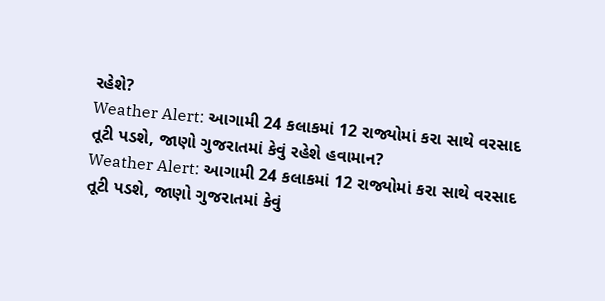રહેશે?
Weather Alert: આગામી 24 કલાકમાં 12 રાજ્યોમાં કરા સાથે વરસાદ તૂટી પડશે, જાણો ગુજરાતમાં કેવું રહેશે હવામાન?
Weather Alert: આગામી 24 કલાકમાં 12 રાજ્યોમાં કરા સાથે વરસાદ તૂટી પડશે, જાણો ગુજરાતમાં કેવું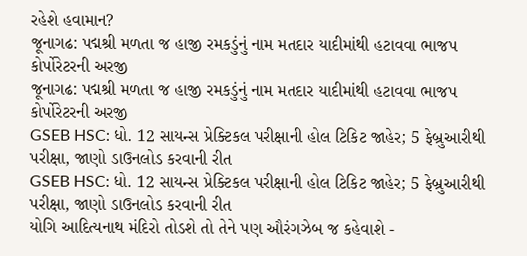રહેશે હવામાન?
જૂનાગઢ: પદ્મશ્રી મળતા જ હાજી રમકડુંનું નામ મતદાર યાદીમાંથી હટાવવા ભાજપ કોર્પોરેટરની અરજી
જૂનાગઢ: પદ્મશ્રી મળતા જ હાજી રમકડુંનું નામ મતદાર યાદીમાંથી હટાવવા ભાજપ કોર્પોરેટરની અરજી
GSEB HSC: ધો. 12 સાયન્સ પ્રેક્ટિકલ પરીક્ષાની હોલ ટિકિટ જાહેર; 5 ફેબ્રુઆરીથી પરીક્ષા, જાણો ડાઉનલોડ કરવાની રીત
GSEB HSC: ધો. 12 સાયન્સ પ્રેક્ટિકલ પરીક્ષાની હોલ ટિકિટ જાહેર; 5 ફેબ્રુઆરીથી પરીક્ષા, જાણો ડાઉનલોડ કરવાની રીત
યોગિ આદિત્યનાથ મંદિરો તોડશે તો તેને પણ ઔરંગઝેબ જ કહેવાશે -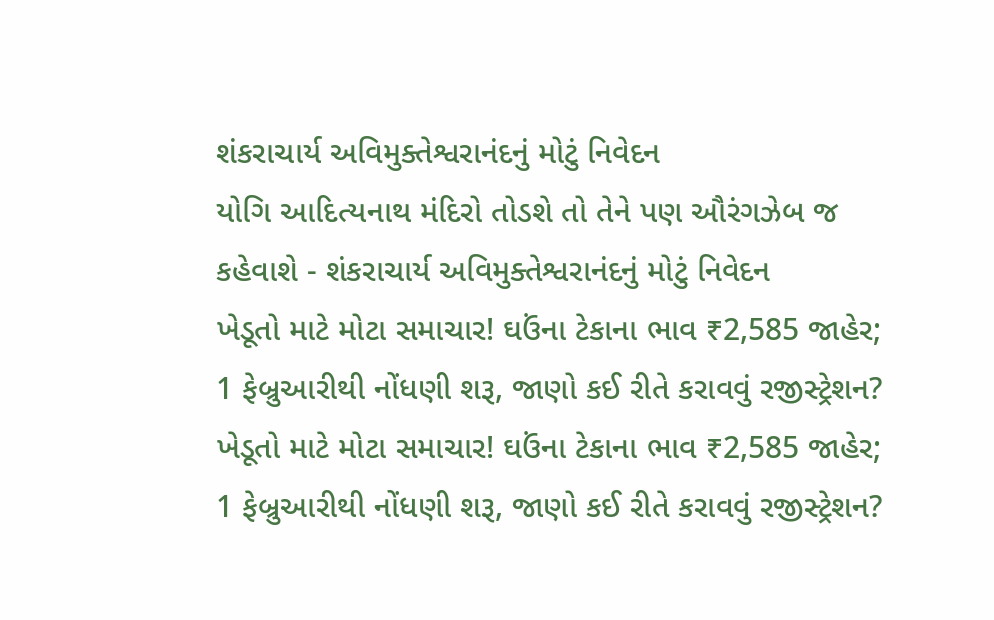શંકરાચાર્ય અવિમુક્તેશ્વરાનંદનું મોટું નિવેદન
યોગિ આદિત્યનાથ મંદિરો તોડશે તો તેને પણ ઔરંગઝેબ જ કહેવાશે - શંકરાચાર્ય અવિમુક્તેશ્વરાનંદનું મોટું નિવેદન
ખેડૂતો માટે મોટા સમાચાર! ઘઉંના ટેકાના ભાવ ₹2,585 જાહેર; 1 ફેબ્રુઆરીથી નોંધણી શરૂ, જાણો કઈ રીતે કરાવવું રજીસ્ટ્રેશન?
ખેડૂતો માટે મોટા સમાચાર! ઘઉંના ટેકાના ભાવ ₹2,585 જાહેર; 1 ફેબ્રુઆરીથી નોંધણી શરૂ, જાણો કઈ રીતે કરાવવું રજીસ્ટ્રેશન?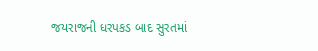જયરાજની ધરપકડ બાદ સુરતમાં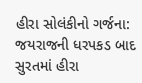હીરા સોલંકીનો ગર્જના:
જયરાજની ધરપકડ બાદ સુરતમાં હીરા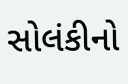સોલંકીનો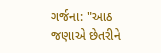ગર્જના: "આઠ જણાએ છેતરીને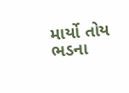માર્યો તોય ભડના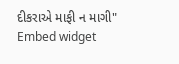દીકરાએ માફી ન માગી"
Embed widget